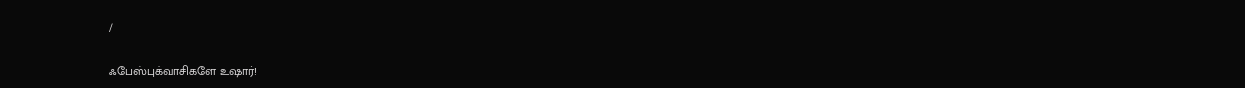/

ஃபேஸ்புக்வாசிகளே உஷார்!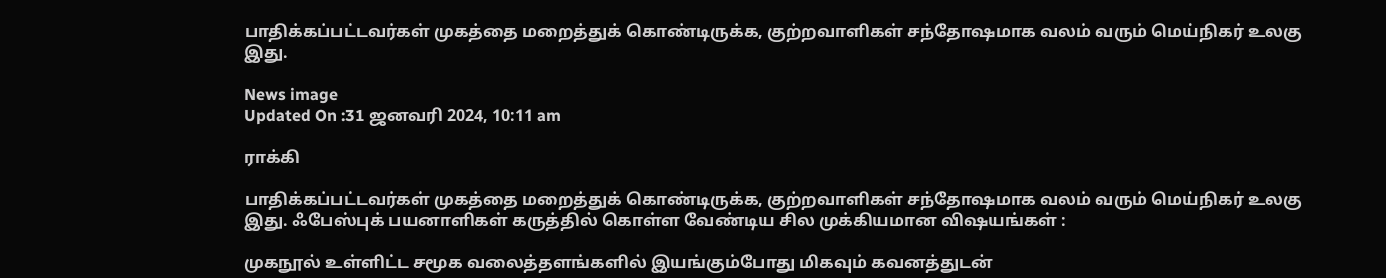பாதிக்கப்பட்டவர்கள் முகத்தை மறைத்துக் கொண்டிருக்க, குற்றவாளிகள் சந்தோஷமாக வலம் வரும் மெய்நிகர் உலகு இது.

News image
Updated On :31 ஜனவரி 2024, 10:11 am

ராக்கி

பாதிக்கப்பட்டவர்கள் முகத்தை மறைத்துக் கொண்டிருக்க, குற்றவாளிகள் சந்தோஷமாக வலம் வரும் மெய்நிகர் உலகு இது. ஃபேஸ்புக் பயனாளிகள் கருத்தில் கொள்ள வேண்டிய சில முக்கியமான விஷயங்கள் :

முகநூல் உள்ளிட்ட சமூக வலைத்தளங்களில் இயங்கும்போது மிகவும் கவனத்துடன்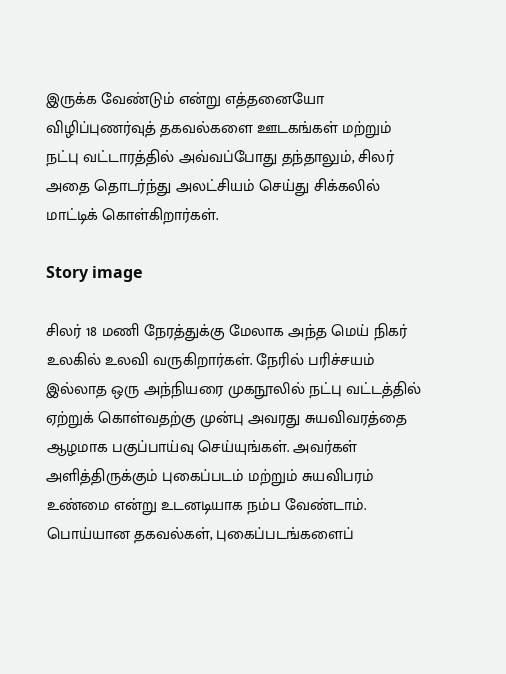இருக்க வேண்டும் என்று எத்தனையோ விழிப்புணர்வுத் தகவல்களை ஊடகங்கள் மற்றும் நட்பு வட்டாரத்தில் அவ்வப்போது தந்தாலும், சிலர் அதை தொடர்ந்து அலட்சியம் செய்து சிக்கலில் மாட்டிக் கொள்கிறார்கள்.

Story image

சிலர் 18 மணி நேரத்துக்கு மேலாக அந்த மெய் நிகர் உலகில் உலவி வருகிறார்கள். நேரில் பரிச்சயம் இல்லாத ஒரு அந்நியரை முகநூலில் நட்பு வட்டத்தில் ஏற்றுக் கொள்வதற்கு முன்பு அவரது சுயவிவரத்தை ஆழமாக பகுப்பாய்வு செய்யுங்கள். அவர்கள் அளித்திருக்கும் புகைப்படம் மற்றும் சுயவிபரம் உண்மை என்று உடனடியாக நம்ப வேண்டாம். பொய்யான தகவல்கள், புகைப்படங்களைப்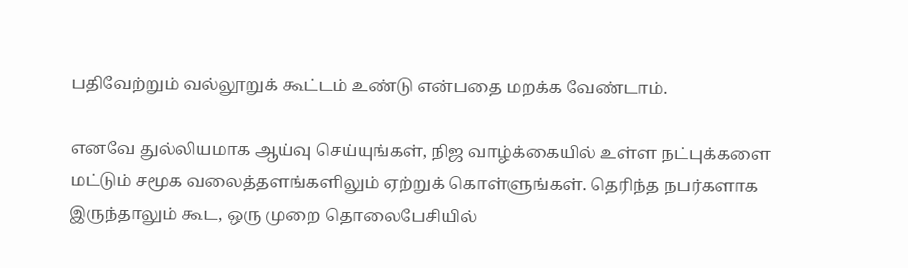பதிவேற்றும் வல்லூறுக் கூட்டம் உண்டு என்பதை மறக்க வேண்டாம்.

எனவே துல்லியமாக ஆய்வு செய்யுங்கள், நிஜ வாழ்க்கையில் உள்ள நட்புக்களை மட்டும் சமூக வலைத்தளங்களிலும் ஏற்றுக் கொள்ளுங்கள். தெரிந்த நபர்களாக இருந்தாலும் கூட, ஒரு முறை தொலைபேசியில்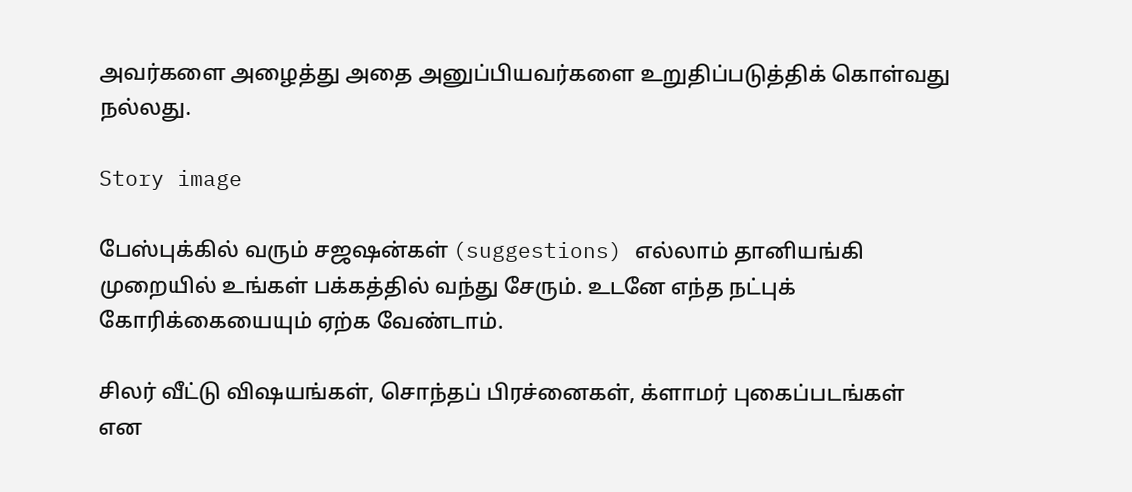அவர்களை அழைத்து அதை அனுப்பியவர்களை உறுதிப்படுத்திக் கொள்வது நல்லது.

Story image

பேஸ்புக்கில் வரும் சஜஷன்கள் (suggestions) எல்லாம் தானியங்கி முறையில் உங்கள் பக்கத்தில் வந்து சேரும். உடனே எந்த நட்புக் கோரிக்கையையும் ஏற்க வேண்டாம்.

சிலர் வீட்டு விஷயங்கள், சொந்தப் பிரச்னைகள், க்ளாமர் புகைப்படங்கள் என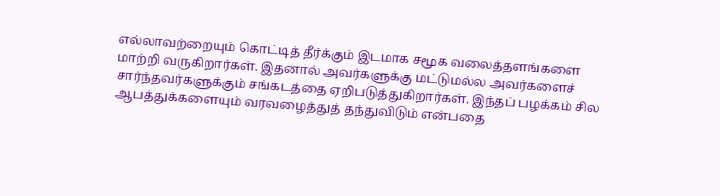எல்லாவற்றையும் கொட்டித் தீர்க்கும் இடமாக சமூக வலைத்தளங்களை மாற்றி வருகிறார்கள். இதனால் அவர்களுக்கு மட்டுமல்ல அவர்களைச் சார்ந்தவர்களுக்கும் சங்கடத்தை ஏறிபடுத்துகிறார்கள். இந்தப் பழக்கம் சில ஆபத்துக்களையும் வரவழைத்துத் தந்துவிடும் என்பதை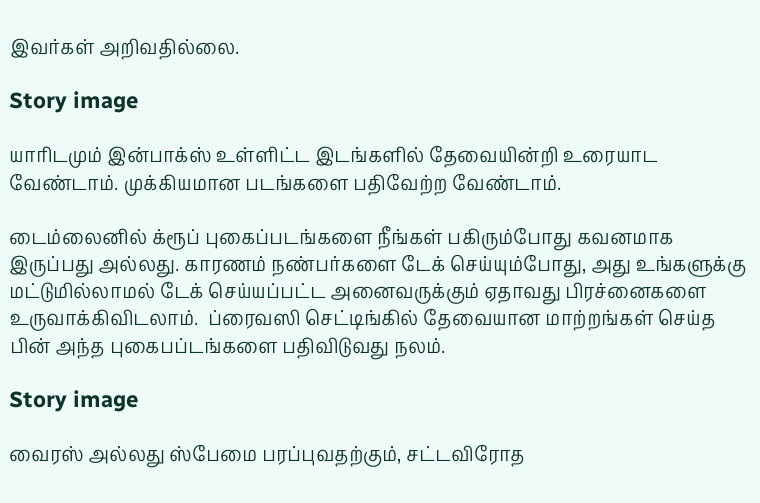இவர்கள் அறிவதில்லை.

Story image

யாரிடமும் இன்பாக்ஸ் உள்ளிட்ட இடங்களில் தேவையின்றி உரையாட வேண்டாம். முக்கியமான படங்களை பதிவேற்ற வேண்டாம்.

டைம்லைனில் க்ரூப் புகைப்படங்களை நீங்கள் பகிரும்போது கவனமாக இருப்பது அல்லது. காரணம் நண்பர்களை டேக் செய்யும்போது, அது உங்களுக்கு மட்டுமில்லாமல் டேக் செய்யப்பட்ட அனைவருக்கும் ஏதாவது பிரச்னைகளை உருவாக்கிவிடலாம்.  ப்ரைவஸி செட்டிங்கில் தேவையான மாற்றங்கள் செய்த பின் அந்த புகைபப்டங்களை பதிவிடுவது நலம்.

Story image

வைரஸ் அல்லது ஸ்பேமை பரப்புவதற்கும், சட்டவிரோத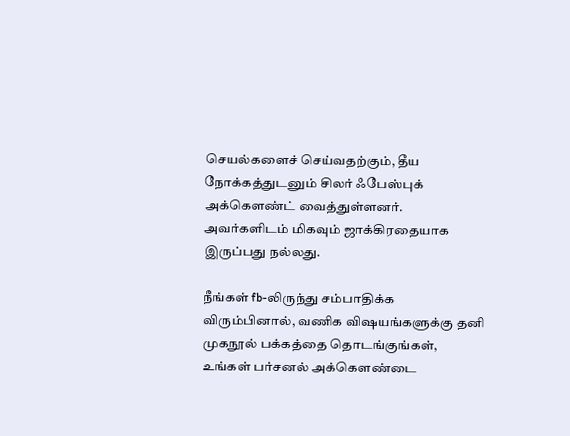செயல்களைச் செய்வதற்கும், தீய நோக்கத்துடனும் சிலர் ஃபேஸ்புக் அக்கெளண்ட் வைத்துள்ளனர்.  அவர்களிடம் மிகவும் ஜாக்கிரதையாக இருப்பது நல்லது.

நீங்கள் fb-லிருந்து சம்பாதிக்க விரும்பினால், வணிக விஷயங்களுக்கு தனி முகநூல் பக்கத்தை தொடங்குங்கள், உங்கள் பர்சனல் அக்கெளண்டை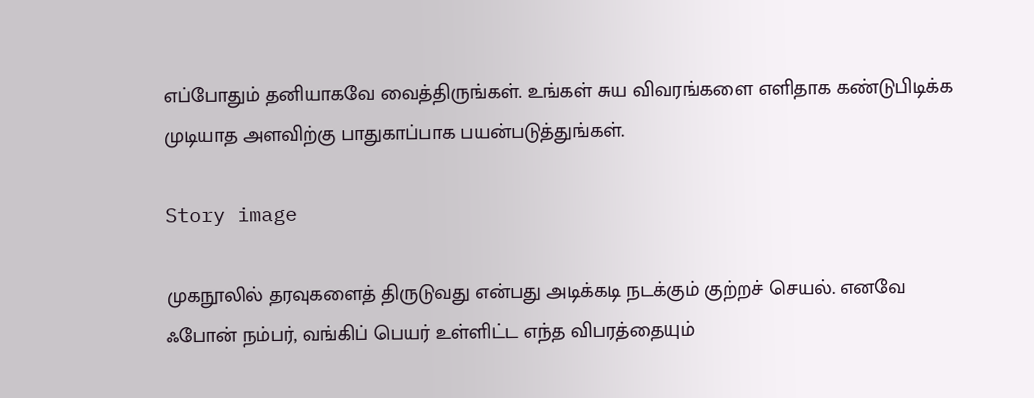எப்போதும் தனியாகவே வைத்திருங்கள். உங்கள் சுய விவரங்களை எளிதாக கண்டுபிடிக்க முடியாத அளவிற்கு பாதுகாப்பாக பயன்படுத்துங்கள்.

Story image

முகநூலில் தரவுகளைத் திருடுவது என்பது அடிக்கடி நடக்கும் குற்றச் செயல். எனவே ஃபோன் நம்பர், வங்கிப் பெயர் உள்ளிட்ட எந்த விபரத்தையும்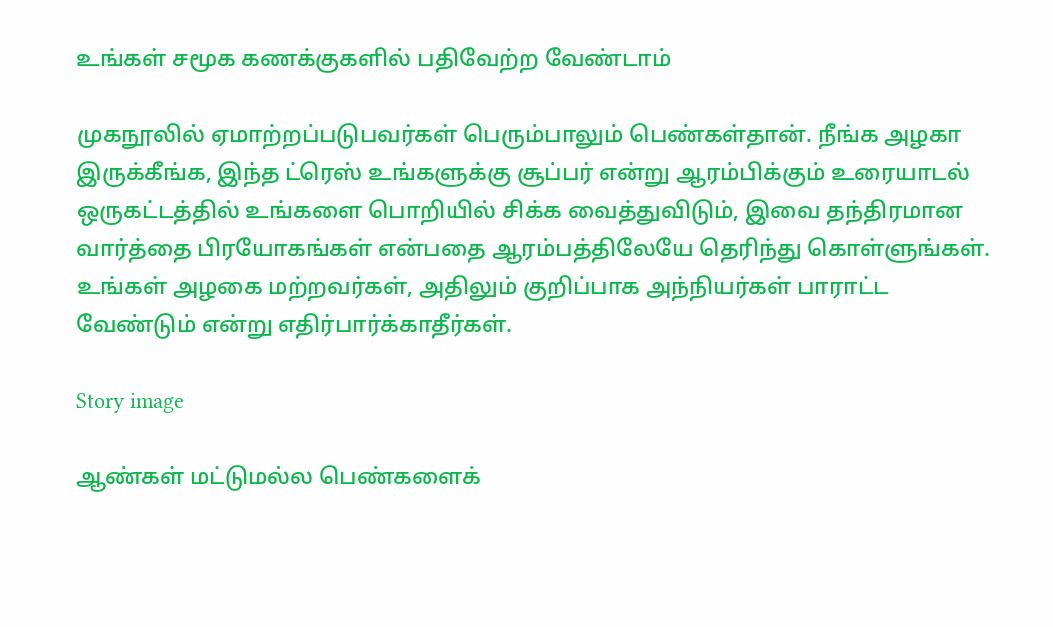உங்கள் சமூக கணக்குகளில் பதிவேற்ற வேண்டாம்

முகநூலில் ஏமாற்றப்படுபவர்கள் பெரும்பாலும் பெண்கள்தான். நீங்க அழகா இருக்கீங்க, இந்த ட்ரெஸ் உங்களுக்கு சூப்பர் என்று ஆரம்பிக்கும் உரையாடல் ஒருகட்டத்தில் உங்களை பொறியில் சிக்க வைத்துவிடும், இவை தந்திரமான வார்த்தை பிரயோகங்கள் என்பதை ஆரம்பத்திலேயே தெரிந்து கொள்ளுங்கள். உங்கள் அழகை மற்றவர்கள், அதிலும் குறிப்பாக அந்நியர்கள் பாராட்ட வேண்டும் என்று எதிர்பார்க்காதீர்கள்.

Story image

ஆண்கள் மட்டுமல்ல பெண்களைக்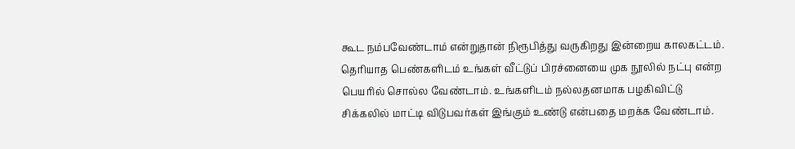கூட நம்பவேண்டாம் என்றுதான் நிரூபித்து வருகிறது இன்றைய காலகட்டம். தெரியாத பெண்களிடம் உங்கள் வீட்டுப் பிரச்னையை முக நூலில் நட்பு என்ற பெயரில் சொல்ல வேண்டாம். உங்களிடம் நல்லதனமாக பழகிவிட்டு சிக்கலில் மாட்டி விடுபவர்கள் இங்கும் உண்டு என்பதை மறக்க வேண்டாம்.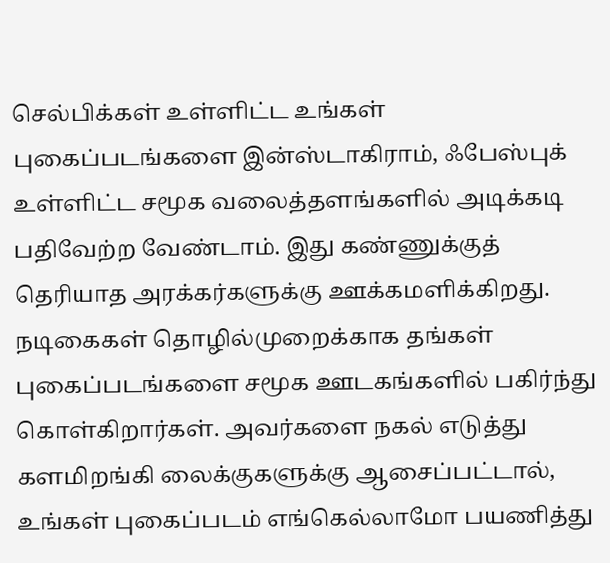செல்பிக்கள் உள்ளிட்ட உங்கள் புகைப்படங்களை இன்ஸ்டாகிராம், ஃபேஸ்புக் உள்ளிட்ட சமூக வலைத்தளங்களில் அடிக்கடி பதிவேற்ற வேண்டாம். இது கண்ணுக்குத் தெரியாத அரக்கர்களுக்கு ஊக்கமளிக்கிறது. நடிகைகள் தொழில்முறைக்காக தங்கள் புகைப்படங்களை சமூக ஊடகங்களில் பகிர்ந்து கொள்கிறார்கள். அவர்களை நகல் எடுத்து களமிறங்கி லைக்குகளுக்கு ஆசைப்பட்டால்,  உங்கள் புகைப்படம் எங்கெல்லாமோ பயணித்து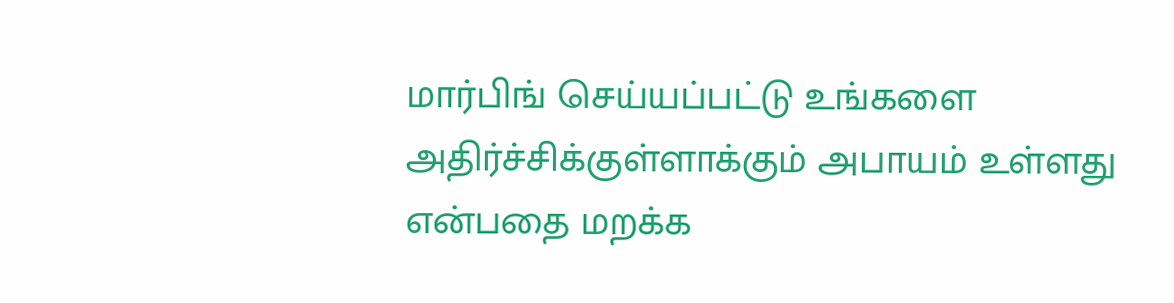மார்பிங் செய்யப்பட்டு உங்களை அதிர்ச்சிக்குள்ளாக்கும் அபாயம் உள்ளது என்பதை மறக்க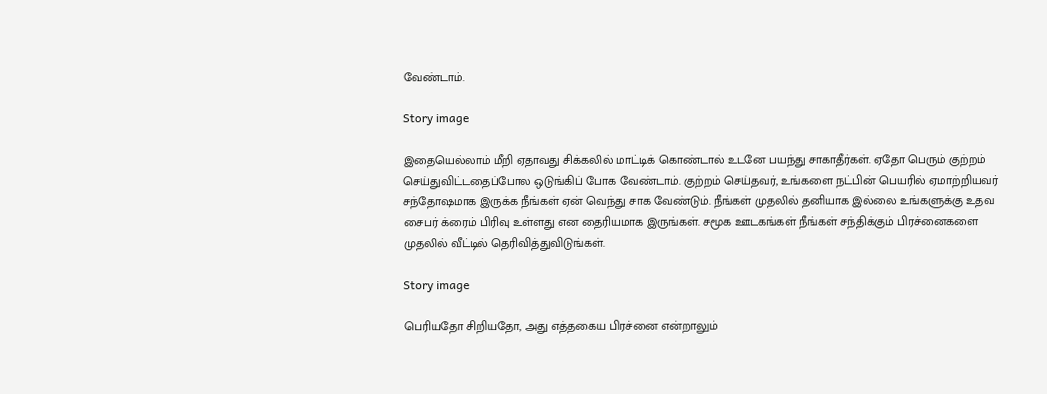வேண்டாம்.

Story image

இதையெல்லாம் மீறி ஏதாவது சிக்கலில் மாட்டிக் கொண்டால் உடனே பயந்து சாகாதீர்கள். ஏதோ பெரும் குற்றம் செய்துவிட்டதைப்போல ஒடுங்கிப் போக வேண்டாம். குற்றம் செய்தவர், உங்களை நட்பின் பெயரில் ஏமாற்றியவர் சந்தோஷமாக இருக்க நீங்கள் ஏன் வெந்து சாக வேண்டும். நீங்கள் முதலில் தனியாக இல்லை உங்களுக்கு உதவ சைபர் க்ரைம் பிரிவு உள்ளது என தைரியமாக இருங்கள். சமூக ஊடகங்கள் நீங்கள் சந்திக்கும் பிரச்னைகளை முதலில் வீட்டில் தெரிவித்துவிடுங்கள்.

Story image

பெரியதோ சிறியதோ, அது எத்தகைய பிரச்னை என்றாலும்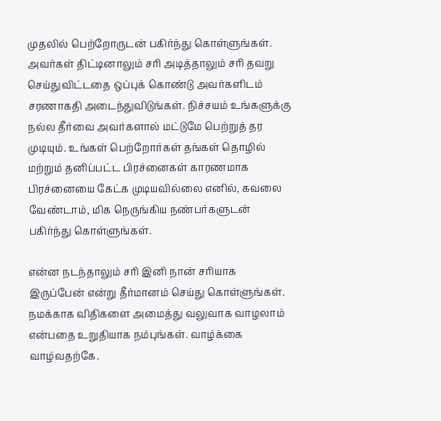முதலில் பெற்றோருடன் பகிர்ந்து கொள்ளுங்கள்.  அவர்கள் திட்டினாலும் சரி அடித்தாலும் சரி தவறு செய்துவிட்டதை ஒப்புக் கொண்டு அவர்களிடம் சரணாகதி அடைந்துவிடுங்கள். நிச்சயம் உங்களுக்கு  நல்ல தீர்வை அவர்களால் மட்டுமே பெற்றுத் தர முடியும். உங்கள் பெற்றோர்கள் தங்கள் தொழில் மற்றும் தனிப்பட்ட பிரச்னைகள் காரணமாக பிரச்னையை கேட்க முடியவில்லை எனில், கவலை வேண்டாம், மிக நெருங்கிய நண்பர்களுடன் பகிர்ந்து கொள்ளுங்கள்.

என்ன நடந்தாலும் சரி இனி நான் சரியாக இருப்பேன் என்று தீர்மானம் செய்து கொள்ளுங்கள். நமக்காக விதிகளை அமைத்து வலுவாக வாழலாம் என்பதை உறுதியாக நம்புங்கள். வாழ்க்கை வாழ்வதற்கே.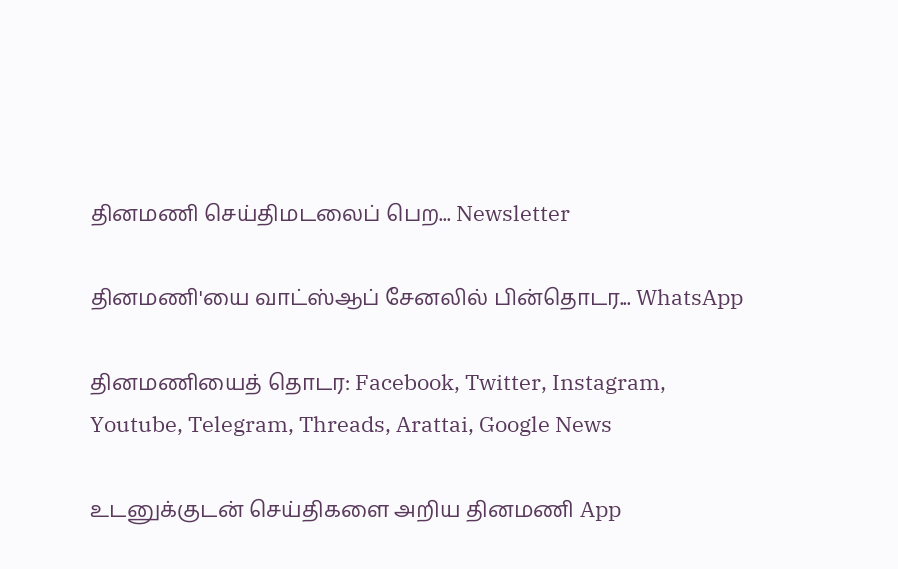தினமணி செய்திமடலைப் பெற... Newsletter

தினமணி'யை வாட்ஸ்ஆப் சேனலில் பின்தொடர... WhatsApp

தினமணியைத் தொடர: Facebook, Twitter, Instagram, Youtube, Telegram, Threads, Arattai, Google News

உடனுக்குடன் செய்திகளை அறிய தினமணி App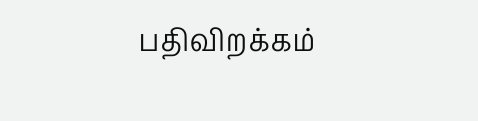பதிவிறக்கம்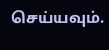செய்யவும்.